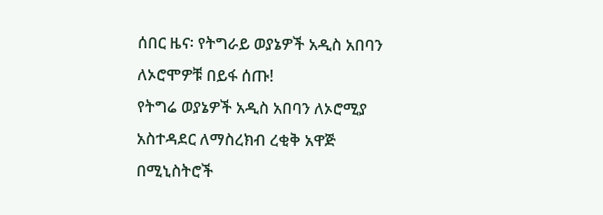ሰበር ዜና፡ የትግራይ ወያኔዎች አዲስ አበባን ለኦሮሞዎቹ በይፋ ሰጡ!
የትግሬ ወያኔዎች አዲስ አበባን ለኦሮሚያ አስተዳደር ለማስረክብ ረቂቅ አዋጅ በሚኒስትሮች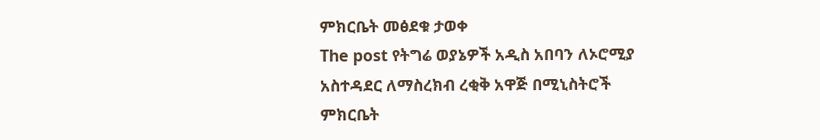ምክርቤት መፅደቁ ታወቀ
The post የትግሬ ወያኔዎች አዲስ አበባን ለኦሮሚያ አስተዳደር ለማስረክብ ረቂቅ አዋጅ በሚኒስትሮች ምክርቤት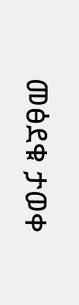መፅደቁ ታወቀ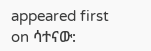appeared first on ሳተናው: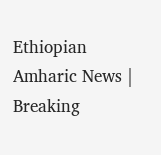Ethiopian Amharic News | Breaking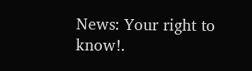News: Your right to know!.